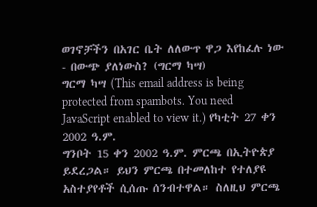ወገኖቻችን በአገር ቤት ለለውጥ ዋጋ እየከፈሉ ነው - በውጭ ያለነውስ? (ግርማ ካሣ)
ግርማ ካሣ (This email address is being protected from spambots. You need JavaScript enabled to view it.) የካቲት 27 ቀን 2002 ዓ.ም.
ግንቦት 15 ቀን 2002 ዓ.ም. ምርጫ በኢትዮጵያ ይደረጋል። ይህን ምርጫ በተመለከተ የተለያዩ አስተያየቶች ሲሰጡ ሰንብተዋል። ስለዚህ ምርጫ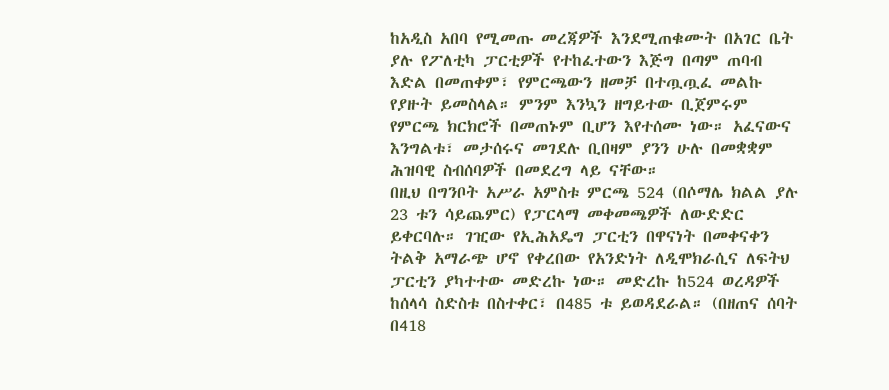ከአዲስ አበባ የሚመጡ መረጃዎች እንደሚጠቁሙት በአገር ቤት ያሉ የፖለቲካ ፓርቲዎች የተከፈተውን እጅግ በጣም ጠባብ እድል በመጠቀም፣ የምርጫውን ዘመቻ በተጧጧፈ መልኩ የያዙት ይመስላል። ምንም እንኳን ዘግይተው ቢጀምሩም የምርጫ ክርክሮች በመጠኑም ቢሆን እየተሰሙ ነው። አፈናውና እንግልቱ፣ መታሰሩና መገደሉ ቢበዛም ያንን ሁሉ በመቋቋም ሕዝባዊ ስብሰባዎች በመደረግ ላይ ናቸው።
በዚህ በግንቦት አሥራ አምስቱ ምርጫ 524 (በሶማሌ ክልል ያሉ 23 ቱን ሳይጨምር) የፓርላማ መቀመጫዎች ለውድድር ይቀርባሉ። ገዢው የኢሕአዴግ ፓርቲን በዋናነት በመቀናቀን ትልቅ አማራጭ ሆኖ የቀረበው የአንድነት ለዲሞክራሲና ለፍትህ ፓርቲን ያካተተው መድረኩ ነው። መድረኩ ከ524 ወረዳዎች ከሰላሳ ስድስቱ በስተቀር፣ በ485 ቱ ይወዳደራል። (በዘጠና ሰባት በ418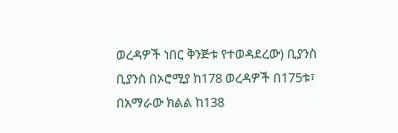ወረዳዎች ነበር ቅንጅቱ የተወዳደረው) ቢያንስ ቢያንስ በኦሮሚያ ከ178 ወረዳዎች በ175ቱ፣ በአማራው ክልል ከ138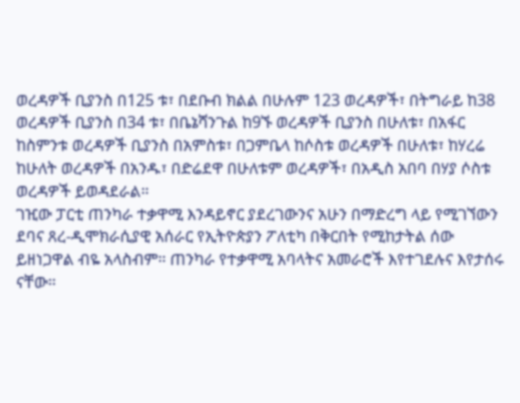ወረዳዎች ቢያንስ በ125 ቱ፣ በደቡብ ክልል በሁሉም 123 ወረዳዎች፣ በትግራይ ከ38 ወረዳዎች ቢያንስ በ34 ቱ፣ በቤኔሻንጉል ከ9ኙ ወረዳዎች ቢያንስ በሁለቱ፣ በአፋር ከስምንቱ ወረዳዎች ቢያንስ በአምስቱ፣ በጋምቤላ ከሶስቱ ወረዳዎች በሁለቱ፣ ከሃረሬ ከሁለት ወረዳዎች በአንዱ፣ በድሬደዋ በሁለቱም ወረዳዎች፣ በአዲስ አበባ በሃያ ሶስቱ ወረዳዎች ይወዳደራል።
ገዢው ፓርቲ ጠንካራ ተቃዋሚ እንዳይኖር ያደረገውንና አሁን በማድረግ ላይ የሚገኘውን ደባና ጸረ-ዲሞክራሲያዊ አሰራር የኢትዮጵያን ፖለቲካ በቅርበት የሚከታትል ሰው ይዘነጋዋል ብዬ አላስብም። ጠንካራ የተቃዋሚ አባላትና አመራሮች እየተገደሉና እየታሰሩ ናቸው።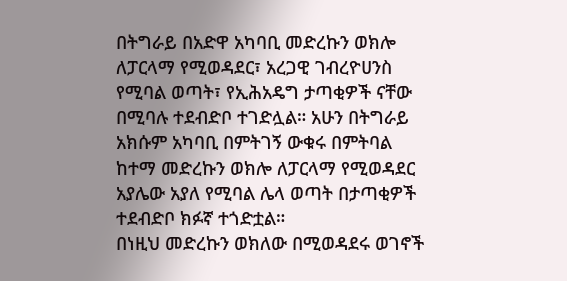በትግራይ በአድዋ አካባቢ መድረኩን ወክሎ ለፓርላማ የሚወዳደር፣ አረጋዊ ገብረዮሀንስ የሚባል ወጣት፣ የኢሕአዴግ ታጣቂዎች ናቸው በሚባሉ ተደብድቦ ተገድሏል። አሁን በትግራይ አክሱም አካባቢ በምትገኝ ውቁሩ በምትባል ከተማ መድረኩን ወክሎ ለፓርላማ የሚወዳደር አያሌው አያለ የሚባል ሌላ ወጣት በታጣቂዎች ተደብድቦ ክፉኛ ተጎድቷል።
በነዚህ መድረኩን ወክለው በሚወዳደሩ ወገኖች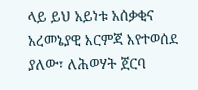ላይ ይህ አይነቱ አሰቃቂና አረመኔያዊ እርምጃ እየተወሰደ ያለው፣ ለሕወሃት ጀርባ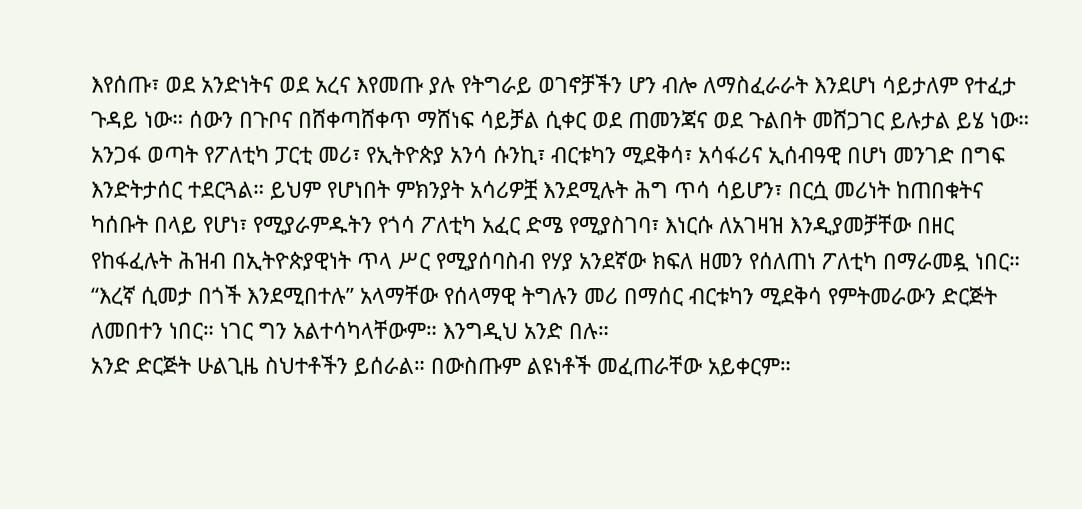እየሰጡ፣ ወደ አንድነትና ወደ አረና እየመጡ ያሉ የትግራይ ወገኖቻችን ሆን ብሎ ለማስፈራራት እንደሆነ ሳይታለም የተፈታ ጉዳይ ነው። ሰውን በጉቦና በሸቀጣሸቀጥ ማሸነፍ ሳይቻል ሲቀር ወደ ጠመንጃና ወደ ጉልበት መሸጋገር ይሉታል ይሄ ነው።
አንጋፋ ወጣት የፖለቲካ ፓርቲ መሪ፣ የኢትዮጵያ አንሳ ሱንኪ፣ ብርቱካን ሚደቅሳ፣ አሳፋሪና ኢሰብዓዊ በሆነ መንገድ በግፍ እንድትታሰር ተደርጓል። ይህም የሆነበት ምክንያት አሳሪዎቿ እንደሚሉት ሕግ ጥሳ ሳይሆን፣ በርሷ መሪነት ከጠበቁትና ካሰቡት በላይ የሆነ፣ የሚያራምዱትን የጎሳ ፖለቲካ አፈር ድሜ የሚያስገባ፣ እነርሱ ለአገዛዝ እንዲያመቻቸው በዘር የከፋፈሉት ሕዝብ በኢትዮጵያዊነት ጥላ ሥር የሚያሰባስብ የሃያ አንደኛው ክፍለ ዘመን የሰለጠነ ፖለቲካ በማራመዷ ነበር። “እረኛ ሲመታ በጎች እንደሚበተሉ” አላማቸው የሰላማዊ ትግሉን መሪ በማሰር ብርቱካን ሚደቅሳ የምትመራውን ድርጅት ለመበተን ነበር። ነገር ግን አልተሳካላቸውም። እንግዲህ አንድ በሉ።
አንድ ድርጅት ሁልጊዜ ስህተቶችን ይሰራል። በውስጡም ልዩነቶች መፈጠራቸው አይቀርም።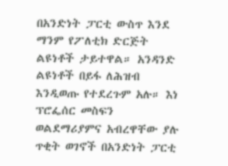በአንድነት ፓርቲ ውስጥ እንደ ማንም የፖለቲክ ድርጅት ልዩነቶች ታይተዋል። አንዳንድ ልዩነቶች በይፋ ለሕዝብ እንዲወጡ የተደረጉም አሉ። እነ ፕሮፌሰር መስፍን ወልደማሪያምና አብረዋቸው ያሉ ጥቂት ወገኖች በአንድነት ፓርቲ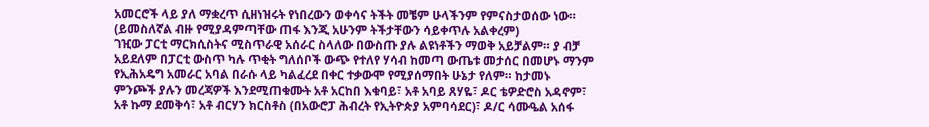አመርሮች ላይ ያለ ማቋረጥ ሲዘነዝሩት የነበረውን ወቀሳና ትችት መቼም ሁላችንም የምናስታወሰው ነው። (ይመስለኛል ብዙ የሚያዳምጣቸው ጠፋ እንጂ አሁንም ትችታቸውን ሳይቀጥሉ አልቀረም)
ገዢው ፓርቲ ማርክሲስትና ሚስጥራዊ አሰራር ስላለው በውስጡ ያሉ ልዩነቶችን ማወቅ አይቻልም። ያ ብቻ አይደለም በፓርቲ ውስጥ ካሉ ጥቂት ግለሰቦች ውጭ የተለየ ሃሳብ ከመጣ ውጤቱ መታሰር በመሆኑ ማንም የኢሕአዴግ አመራር አባል በራሱ ላይ ካልፈረደ በቀር ተቃውሞ የሚያሰማበት ሁኔታ የለም። ከታመኑ ምንጮች ያሉን መረጃዎች እንደሚጠቁሙት አቶ አርከበ እቁባይ፣ አቶ አባይ ጸሃዬ፣ ዶር ቴዎድሮስ አዳኖም፣ አቶ ኩማ ደመቅሳ፣ አቶ ብርሃን ክርስቶስ (በአውሮፓ ሕብረት የኢትዮጵያ አምባሳደር)፣ ዶ/ር ሳሙዔል አሰፋ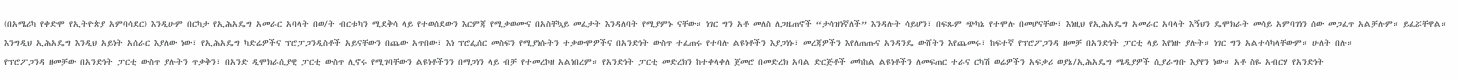(በአሜሪካ የቀድሞ የኢትዮጵያ አምባሳደር) እንዲሁም በርካታ የኢሕአዴግ አመራር አባላት በወ/ት ብርቱካን ሚደቅሳ ላይ የተወሰደውን እርምጃ የሚቃወሙና በአስቸኳይ መፈታት እንዳለባት የሚያምኑ ናቸው። ነገር ግን አቶ መለስ ለጋዜጠኖች “ታሳዝነኛለች” እንዳሉት ሳይሆን፣ በፍጹም ጭካኔ የተሞሉ በመሆናቸው፣ እነዚህ የኢሕአዴግ አመራር አባላት እኝህን ዴሞክራት መሳይ አምባገነን ሰው መጋፈጥ አልቻሉም። ይፈሯቸዋል።
እንግዲህ ኢሕአዴግ እንዲህ አይነት አሰራር እያለው ነው፣ የኢሕአዴግ ካድሬዎችና ፕሮፓጋንዲስቶች አይናቸውን በጨው አጥበው፣ እነ ፕሮፌሰር መስፍን የሚያነሱትን ተቃውሞዎችና በአንድነት ውስጥ ተፈጠሩ የተባሉ ልዩነቶችን እያጋነኑ፣ መረጃዎችን እየለጠጡና አንዳንዴ ውሸትን እየጨመሩ፣ ከፍተኛ የፕሮፖጋንዳ ዘመቻ በአንድነት ፓርቲ ላይ እየነዙ ያሉት። ነገር ግን አልተሳካላቸውም። ሁለት በሉ።
የፕሮፖጋንዳ ዘመቻው በአንድነት ፓርቲ ውስጥ ያሉትን ጥቃቅን፣ በአንድ ዲሞክራሲያዊ ፓርቲ ውስጥ ሊኖሩ የሚገባቸውን ልዩነቶችንን በማጋነን ላይ ብቻ የተመረኮዘ አልነበረም። የአንድነት ፓርቲ መድረክን ከተቀላቀለ ጀመሮ በመድረክ አባል ድርጅቶች መካከል ልዩነቶችን ለመፍጠር ተራና ርካሽ ወሬዎችን አፍቃሪ ወያኔ/ኢሕአዴግ ሜዲያዎች ሲያራግቡ እያየን ነው። አቶ ስዬ አብርሃ የአንድነት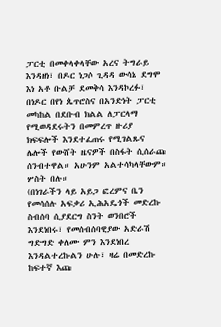ፓርቲ በመቀላቀላቸው አረና ትግራይ እንዳዘነ፣ በዶር ነጋሶ ጊዳዳ ውሳኔ ደግሞ እነ አቶ ቡልቻ ደመቅሳ እንዳኮረፉ፣ በነዶር በየነ ጴጥሮስና በአንድነት ፓርቲ መካከል በደቡብ ክልል ለፓርላማ የሚወዳደሩትን በመምረጥ ዙሪያ ክፍፍሎች እንደተፈጠሩ የሚገልጹና ሌሎች የውሸት ዜናዎች በስፋት ሲሰራጩ ሰንብተዋል። አሁንም አልተሳካላቸውም። ሦስት በሉ።
(በነገራችን ላይ አይጋ ፎረምና ቤን የመሳሰሉ አፍቃሪ ኢሕአዴጎች መድረኩ ስብሰባ ሲያደርግ ስንት ወንበሮች እንደነበሩ፣ የመሰብሰባዊያው አድራሽ ግድግድ ቀለሙ ምን እንደነበረ እንዳልተረኩልን ሁሉ፣ ዛሬ በመድረኩ ከፍተኛ እጩ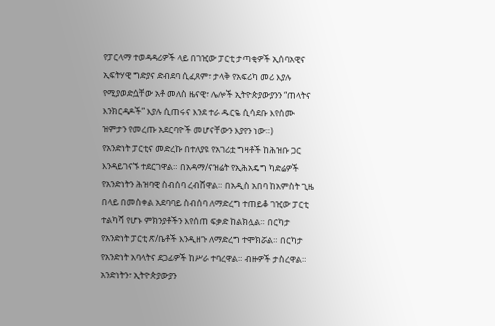የፓርላማ ተወዳዳሪዎች ላይ በገዢው ፓርቲ ታጣቂዎች ኢሰባአዊና ኢፍትሃዊ ግድያና ድብደባ ሲፈጸም፣ ታላቅ የአፍሪካ መሪ እያሉ የሚያወድሷቸው አቶ መለስ ዜናዊ፣ ሌሎች ኢትዮጵያውያንን “ጠላትና እንክርዳዶች” እያሉ ሲጠሩና እንደ ተራ ዱርዬ ሲሳደቡ እየሰሙ ዝምታን የመረጡ አደርባዮች መሆናቸውን እያየን ነው።)
የአንድነት ፓርቲና መድረኩ በተለያዩ የአገሪቷ ግዛቶች ከሕዝቡ ጋር እንዳይገናኙ ተደርገዋል። በአዳማ/ናዝሬት የኢሕአዴግ ካድሬዎች የአንድነትን ሕዝባዊ ስብሰባ ረብሸዋል። በአዲስ አበባ ከአምስት ጊዜ በላይ በመስቀል አደባባይ ስብሰባ ለማድረግ ተጠይቆ ገዢው ፓርቲ ተልካሻ የሆኑ ምክንያቶችን እየሰጠ ፍቃድ ከልክሏል። በርካታ የአንድነት ፓርቲ ጽ/ቤቶች እንዲዘጉ ለማድረግ ተሞክሯል። በርካታ የአንድነት አባላትና ደጋፊዎች ከሥራ ተባረዋል። ብዙዎች ታስረዋል። አንድነትን፣ ኢትዮጵያውያን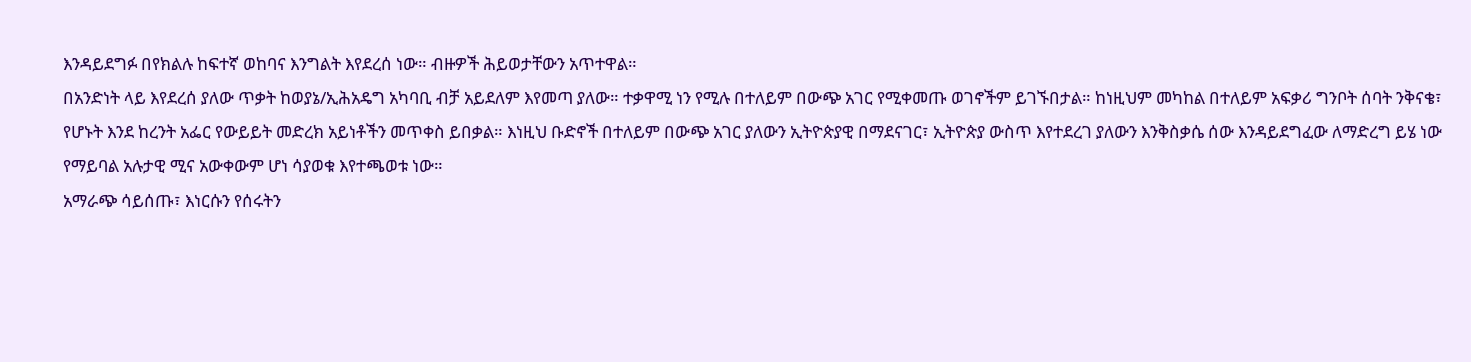እንዳይደግፉ በየክልሉ ከፍተኛ ወከባና እንግልት እየደረሰ ነው። ብዙዎች ሕይወታቸውን አጥተዋል።
በአንድነት ላይ እየደረሰ ያለው ጥቃት ከወያኔ/ኢሕአዴግ አካባቢ ብቻ አይደለም እየመጣ ያለው። ተቃዋሚ ነን የሚሉ በተለይም በውጭ አገር የሚቀመጡ ወገኖችም ይገኙበታል። ከነዚህም መካከል በተለይም አፍቃሪ ግንቦት ሰባት ንቅናቄ፣ የሆኑት እንደ ከረንት አፌር የውይይት መድረክ አይነቶችን መጥቀስ ይበቃል። እነዚህ ቡድኖች በተለይም በውጭ አገር ያለውን ኢትዮጵያዊ በማደናገር፣ ኢትዮጵያ ውስጥ እየተደረገ ያለውን እንቅስቃሴ ሰው እንዳይደግፈው ለማድረግ ይሄ ነው የማይባል አሉታዊ ሚና አውቀውም ሆነ ሳያወቁ እየተጫወቱ ነው።
አማራጭ ሳይሰጡ፣ እነርሱን የሰሩትን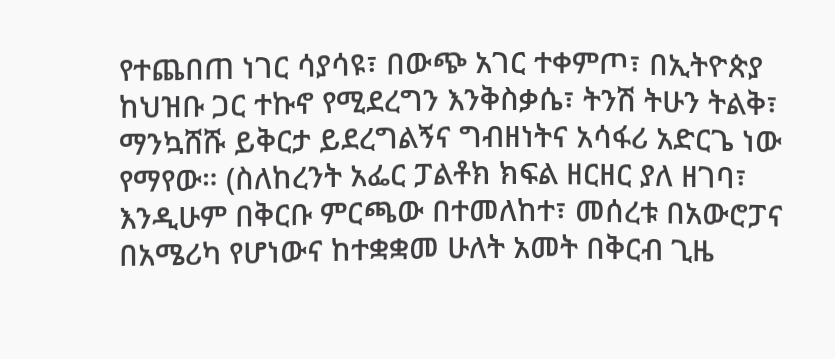የተጨበጠ ነገር ሳያሳዩ፣ በውጭ አገር ተቀምጦ፣ በኢትዮጵያ ከህዝቡ ጋር ተኩኖ የሚደረግን እንቅስቃሴ፣ ትንሽ ትሁን ትልቅ፣ ማንኳሸሹ ይቅርታ ይደረግልኝና ግብዘነትና አሳፋሪ አድርጌ ነው የማየው። (ስለከረንት አፌር ፓልቶክ ክፍል ዘርዘር ያለ ዘገባ፣ እንዲሁም በቅርቡ ምርጫው በተመለከተ፣ መሰረቱ በአውሮፓና በአሜሪካ የሆነውና ከተቋቋመ ሁለት አመት በቅርብ ጊዜ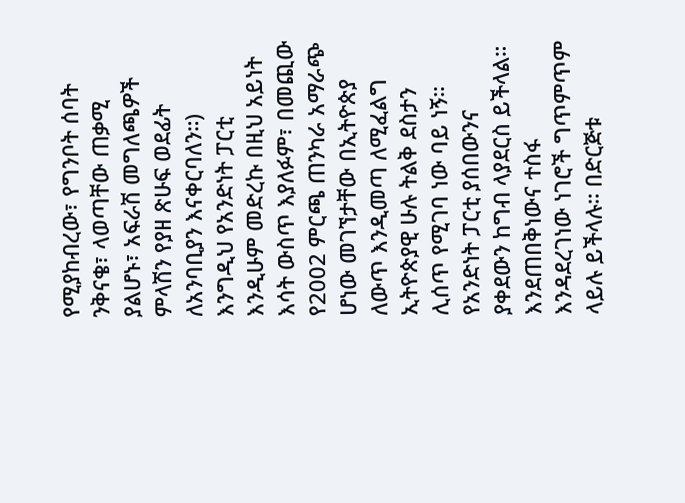የሚያከብረው፣ የግንቦት ሰባት ንቅናቄ፣ ላወጣቸው ጠቃሚ ያልሆኑ፣ አፍራሽ መግለጫዎች ምላሽን የያዘ ጽሁፍ ወደፊት ለአንባቢያን እናቀርባለን።)
እንግዲህ የአንድነት ፓርቲ እንዲሁም መድረኩ በዚህ አይነት እሳት ውስጥ እያለፉም፣ በመጪው የ2002 ምርጫ ጠንካራ አማራጭ ሆነው መገኘታቸው በኢትዮጵያ ለውጥ እንዲመጣ ለሚፈልግ ኢትዮጵያዊ ሁሉ ትልቅ ደስታን ሊሰጥ የሚገባ ነው ባይ ነኝ።
የአንድነት ፓርቲ ያሰበውንና ያቀደውን ከግብ ላያደርስ ይችላል። እንደጠበቅነውና ተስፋ እንዳደረገነው ነገሮች ግጥምጥም ላይሉ ይችላሉ። በድርጅቱ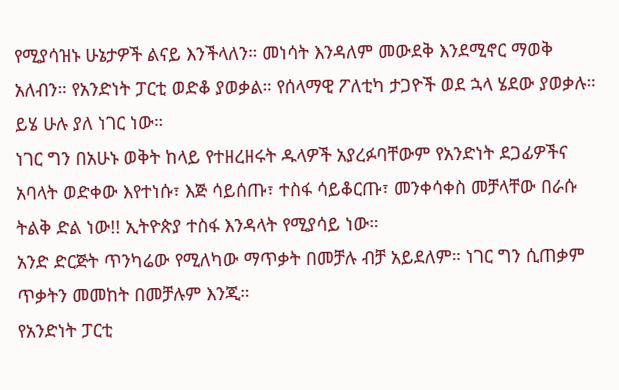የሚያሳዝኑ ሁኔታዎች ልናይ እንችላለን። መነሳት እንዳለም መውደቅ እንደሚኖር ማወቅ አለብን። የአንድነት ፓርቲ ወድቆ ያወቃል። የሰላማዊ ፖለቲካ ታጋዮች ወደ ኋላ ሄደው ያወቃሉ። ይሄ ሁሉ ያለ ነገር ነው።
ነገር ግን በአሁኑ ወቅት ከላይ የተዘረዘሩት ዱላዎች አያረፉባቸውም የአንድነት ደጋፊዎችና አባላት ወድቀው እየተነሱ፣ እጅ ሳይሰጡ፣ ተስፋ ሳይቆርጡ፣ መንቀሳቀስ መቻላቸው በራሱ ትልቅ ድል ነው!! ኢትዮጵያ ተስፋ እንዳላት የሚያሳይ ነው።
አንድ ድርጅት ጥንካሬው የሚለካው ማጥቃት በመቻሉ ብቻ አይደለም። ነገር ግን ሲጠቃም ጥቃትን መመከት በመቻሉም እንጂ።
የአንድነት ፓርቲ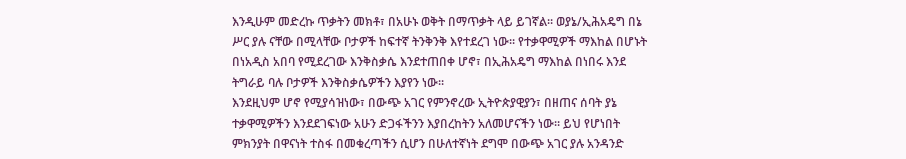እንዲሁም መድረኩ ጥቃትን መክቶ፣ በአሁኑ ወቅት በማጥቃት ላይ ይገኛል። ወያኔ/ኢሕአዴግ በኔ ሥር ያሉ ናቸው በሚላቸው ቦታዎች ከፍተኛ ትንቅንቅ እየተደረገ ነው። የተቃዋሚዎች ማእከል በሆኑት በነአዲስ አበባ የሚደረገው እንቅስቃሴ እንደተጠበቀ ሆኖ፣ በኢሕአዴግ ማእከል በነበሩ እንደ ትግራይ ባሉ ቦታዎች እንቅስቃሴዎችን እያየን ነው።
እንደዚህም ሆኖ የሚያሳዝነው፣ በውጭ አገር የምንኖረው ኢትዮጵያዊያን፣ በዘጠና ሰባት ያኔ ተቃዋሚዎችን እንደደገፍነው አሁን ድጋፋችንን እያበረከትን አለመሆናችን ነው። ይህ የሆነበት ምክንያት በዋናነት ተስፋ በመቁረጣችን ሲሆን በሁለተኛነት ደግሞ በውጭ አገር ያሉ አንዳንድ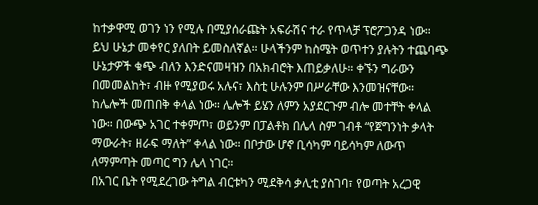ከተቃዋሚ ወገን ነን የሚሉ በሚያሰራጩት አፍራሽና ተራ የጥላቻ ፕሮፖጋንዳ ነው።
ይህ ሁኔታ መቀየር ያለበት ይመስለኛል። ሁላችንም ከስሜት ወጥተን ያሉትን ተጨባጭ ሁኔታዎች ቁጭ ብለን እንድናመዛዝን በአክብሮት እጠይቃለሁ። ቀኙን ግራውን በመመልከት፣ ብዙ የሚያወሩ አሉና፣ እስቲ ሁሉንም በሥራቸው እንመዝናቸው።
ከሌሎች መጠበቅ ቀላል ነው። ሌሎች ይሄን ለምን አያደርጉም ብሎ መተቸት ቀላል ነው። በውጭ አገር ተቀምጦ፣ ወይንም በፓልቶክ በሌላ ስም ገብቶ “የጀግንነት ቃላት ማውራት፣ ዘራፍ ማለት” ቀላል ነው። በቦታው ሆኖ ቢሳካም ባይሳካም ለውጥ ለማምጣት መጣር ግን ሌላ ነገር።
በአገር ቤት የሚደረገው ትግል ብርቱካን ሚደቅሳ ቃሊቲ ያስገባ፣ የወጣት አረጋዊ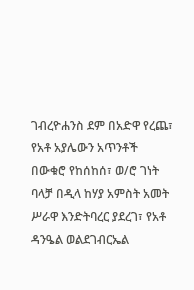ገብረዮሐንስ ደም በአድዋ የረጨ፣ የአቶ አያሌውን አጥንቶች በውቁሮ የከሰከሰ፣ ወ/ሮ ገነት ባላቻ በዲላ ከሃያ አምስት አመት ሥራዋ እንድትባረር ያደረገ፣ የአቶ ዳንዔል ወልደገብርኤል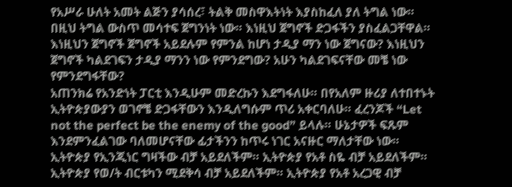የአሥራ ሁለት አመት ልጅን ያሳሰረ፣ ትልቅ መስዋእትነት እያስከፈለ ያለ ትግል ነው። በዚህ ትግል ውስጥ መሳተፍ ጀግንነት ነው። እነዚህ ጀግኖች ድጋፋችን ያስፈልጋቸዋል። እነዚህን ጀግኖች ጀግኖች አይደሉም የምንል ከሆነ ታዲያ ማን ነው ጀግናው? እነዚህን ጀግኖች ካልደገፍን ታዲያ ማንን ነው የምንደግው? አሁን ካልደገፍናቸው መቼ ነው የምንደግፋቸው?
አጠንክሬ የአንድነት ፓርቲ እንዲሁም መድረኩን እደግፋለሁ። በየአለም ዙሪያ ለተበተኑት ኢትዮጵያውያን ወገኖቼ ድጋፋቸውን እንዲለግሱም ጥሪ አቀርባለሁ። ፈረንጆች “Let not the perfect be the enemy of the good” ይላሉ። ሁኔታዎች ፍጹም እንደምንፈልገው ባለመሆናቸው ፊታችንን ከጥሩ ነገር አናዙር ማለታቸው ነው።
ኢትዮጵያ የኢንጂነር ግዛችው ብቻ አይደለችም። ኢትዮጵያ የአቶ ስዬ ብቻ አይደለችም። ኢትዮጵያ የወ/ት ብርቱካን ሚደቅሳ ብቻ አይደለችም። ኢትዮጵያ የአቶ አረጋዊ ብቻ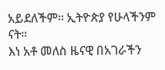አይደለችም። ኢትዮጵያ የሁላችንም ናት።
እነ አቶ መለስ ዜናዊ በአገራችን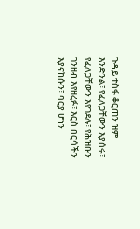ጉዳይ ተስፋ ቆርጠን ዝም እንድንል፣ የፈለጋቸውን እያሰሩ፣ የፈለጋቸውን እየገደሉ፣ የሕዝቡን ገንዘብ እየዘረፉ፣ እርስ በርሳችን እያናከሱን፣ ባርያ ሆነን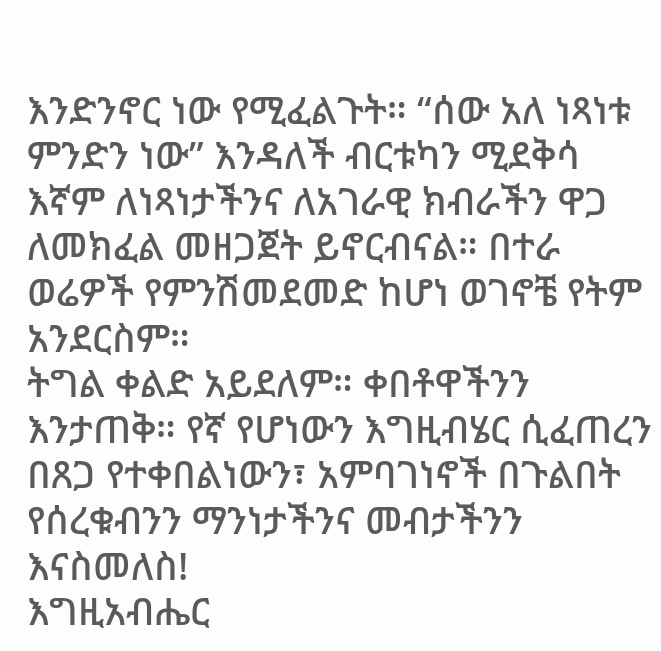እንድንኖር ነው የሚፈልጉት። “ሰው አለ ነጻነቱ ምንድን ነው” እንዳለች ብርቱካን ሚደቅሳ እኛም ለነጻነታችንና ለአገራዊ ክብራችን ዋጋ ለመክፈል መዘጋጀት ይኖርብናል። በተራ ወሬዎች የምንሽመደመድ ከሆነ ወገኖቼ የትም አንደርስም።
ትግል ቀልድ አይደለም። ቀበቶዋችንን እንታጠቅ። የኛ የሆነውን እግዚብሄር ሲፈጠረን በጸጋ የተቀበልነውን፣ አምባገነኖች በጉልበት የሰረቁብንን ማንነታችንና መብታችንን እናስመለስ!
እግዚአብሔር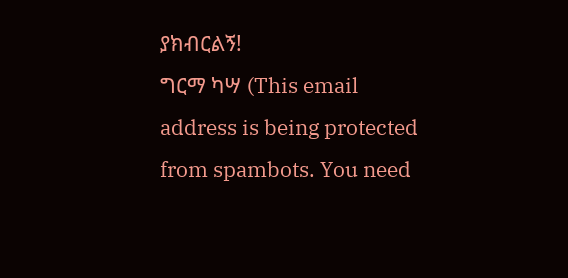ያክብርልኝ!
ግርማ ካሣ (This email address is being protected from spambots. You need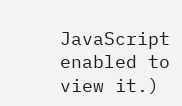JavaScript enabled to view it.)